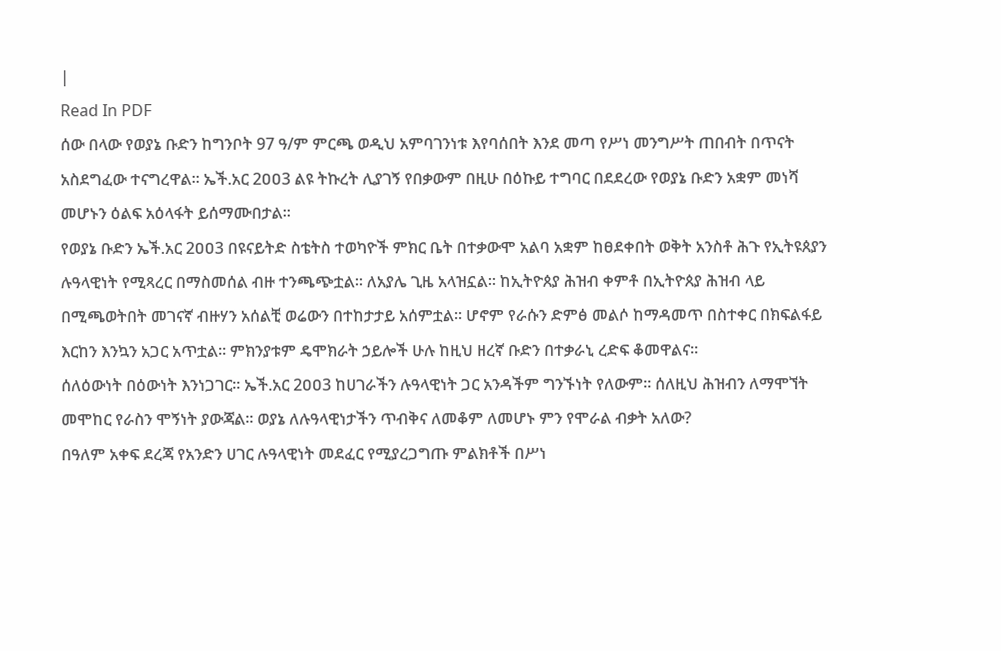|
Read In PDF
ሰው በላው የወያኔ ቡድን ከግንቦት 97 ዓ/ም ምርጫ ወዲህ አምባገንነቱ እየባሰበት እንደ መጣ የሥነ መንግሥት ጠበብት በጥናት አስደግፈው ተናግረዋል፡፡ ኤች.አር 2ዐዐ3 ልዩ ትኩረት ሊያገኝ የበቃውም በዚሁ በዕኩይ ተግባር በደደረው የወያኔ ቡድን አቋም መነሻ መሆኑን ዕልፍ አዕላፋት ይሰማሙበታል፡፡
የወያኔ ቡድን ኤች.አር 2ዐዐ3 በዩናይትድ ስቴትስ ተወካዮች ምክር ቤት በተቃውሞ አልባ አቋም ከፀደቀበት ወቅት አንስቶ ሕጉ የኢትዩጰያን ሉዓላዊነት የሚጻረር በማስመሰል ብዙ ተንጫጭቷል፡፡ ለአያሌ ጊዜ አላዝኗል፡፡ ከኢትዮጰያ ሕዝብ ቀምቶ በኢትዮጰያ ሕዝብ ላይ በሚጫወትበት መገናኛ ብዙሃን አሰልቺ ወሬውን በተከታታይ አሰምቷል፡፡ ሆኖም የራሱን ድምፅ መልሶ ከማዳመጥ በስተቀር በክፍልፋይ እርከን እንኳን አጋር አጥቷል፡፡ ምክንያቱም ዴሞክራት ኃይሎች ሁሉ ከዚህ ዘረኛ ቡድን በተቃራኒ ረድፍ ቆመዋልና፡፡
ሰለዕውነት በዕውነት እንነጋገር፡፡ ኤች.አር 2ዐዐ3 ከሀገራችን ሉዓላዊነት ጋር አንዳችም ግንኙነት የለውም፡፡ ሰለዚህ ሕዝብን ለማሞኘት መሞከር የራስን ሞኝነት ያውጃል፡፡ ወያኔ ለሉዓላዊነታችን ጥብቅና ለመቆም ለመሆኑ ምን የሞራል ብቃት አለው?
በዓለም አቀፍ ደረጃ የአንድን ሀገር ሉዓላዊነት መደፈር የሚያረጋግጡ ምልክቶች በሥነ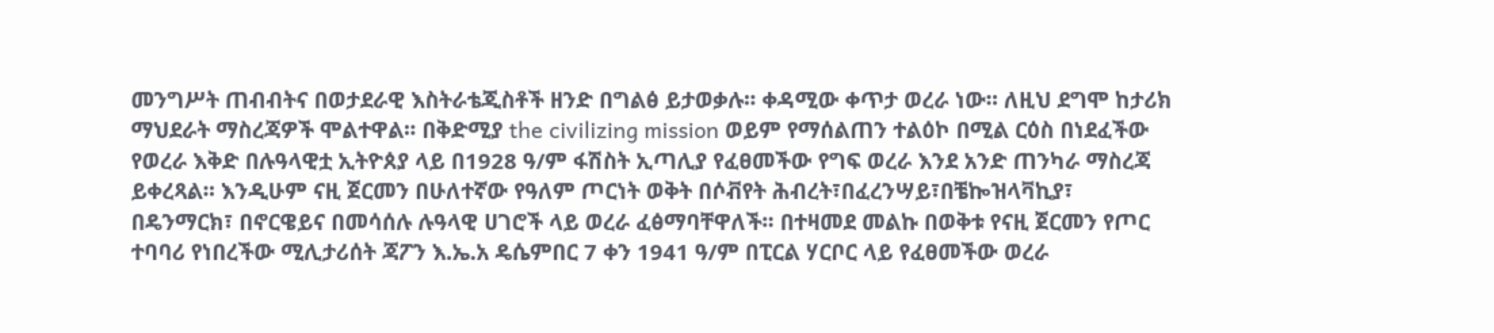መንግሥት ጠብብትና በወታደራዊ እስትራቴጂስቶች ዘንድ በግልፅ ይታወቃሉ፡፡ ቀዳሚው ቀጥታ ወረራ ነው፡፡ ለዚህ ደግሞ ከታሪክ ማህደራት ማስረጃዎች ሞልተዋል፡፡ በቅድሚያ the civilizing mission ወይም የማሰልጠን ተልዕኮ በሚል ርዕስ በነደፈችው የወረራ እቅድ በሉዓላዊቷ ኢትዮጰያ ላይ በ1928 ዓ/ም ፋሽስት ኢጣሊያ የፈፀመችው የግፍ ወረራ እንደ አንድ ጠንካራ ማስረጃ ይቀረጻል፡፡ እንዲሁም ናዚ ጀርመን በሁለተኛው የዓለም ጦርነት ወቅት በሶቭየት ሕብረት፣በፈረንሣይ፣በቼኰዝላቫኪያ፣ በዴንማርክ፣ በኖርዌይና በመሳሰሉ ሉዓላዊ ሀገሮች ላይ ወረራ ፈፅማባቸዋለች፡፡ በተዛመደ መልኩ በወቅቱ የናዚ ጀርመን የጦር ተባባሪ የነበረችው ሚሊታሪሰት ጃፖን እ.ኤ.አ ዴሴምበር 7 ቀን 1941 ዓ/ም በፒርል ሃርቦር ላይ የፈፀመችው ወረራ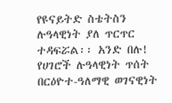የዩናይትድ ስቴትስን ሉዓላዊነት ያለ ጥርጥር ተዳፍሯል፡፡ አንድ በሉ!
የሀገሮች ሉዓላዊነት ጥሰት በርዕዮተ-ዓለማዊ ወገናዊነት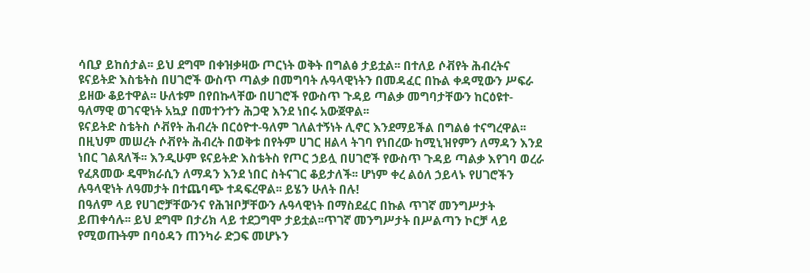ሳቢያ ይከሰታል፡፡ ይህ ደግሞ በቀዝቃዛው ጦርነት ወቅት በግልፅ ታይቷል፡፡ በተለይ ሶቭየት ሕብረትና ዩናይትድ እስቴትስ በሀገሮች ውስጥ ጣልቃ በመግባት ሉዓላዊነትን በመዳፈር በኩል ቀዳሚውን ሥፍራ ይዘው ቆይተዋል፡፡ ሁለቱም በየበኩላቸው በሀገሮች የውስጥ ጉዳይ ጣልቃ መግባታቸውን ከርዕዩተ-ዓለማዊ ወገናዊነት አኳያ በመተንተን ሕጋዊ እንደ ነበሩ አውጀዋል፡፡
ዩናይትድ ስቴትስ ሶቭየት ሕብረት በርዕዮተ-ዓለም ገለልተኝነት ሊኖር እንደማይችል በግልፅ ተናግረዋል፡፡ በዚህም መሠረት ሶቭየት ሕብረት በወቅቱ በየትም ሀገር ዘልላ ትገባ የነበረው ከሚኒዝየምን ለማዳን እንደ ነበር ገልጻለች፡፡ እንዲሁም ዩናይትድ እስቴትስ የጦር ኃይሏ በሀገሮች የውስጥ ጉዳይ ጣልቃ እየገባ ወረራ የፈጸመው ዴሞክራሲን ለማዳን እንደ ነበር ስትናገር ቆይታለች፡፡ ሆነም ቀረ ልዕለ ኃይላኑ የሀገሮችን ሉዓላዊነት ለዓመታት በተጨባጭ ተዳፍረዋል፡፡ ይሄን ሁለት በሉ!
በዓለም ላይ የሀገሮቻቸውንና የሕዝቦቻቸውን ሉዓላዊነት በማስደፈር በኩል ጥገኛ መንግሥታት ይጠቀሳሉ፡፡ ይህ ደግሞ በታሪክ ላይ ተደጋግሞ ታይቷል፡፡ጥገኛ መንግሥታት በሥልጣን ኮርቻ ላይ የሚወጡትም በባዕዳን ጠንካራ ድጋፍ መሆኑን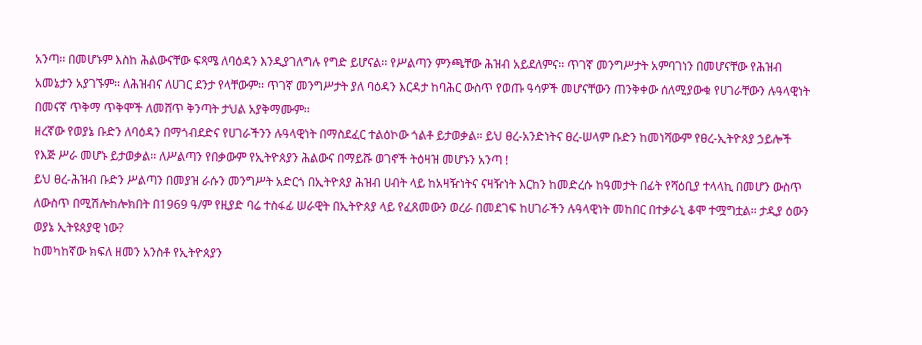አንጣ፡፡ በመሆኑም እስከ ሕልውናቸው ፍጻሜ ለባዕዳን እንዲያገለግሉ የግድ ይሆናል፡፡ የሥልጣን ምንጫቸው ሕዝብ አይደለምና፡፡ ጥገኛ መንግሥታት አምባገነን በመሆናቸው የሕዝብ አመኔታን አያገኙም፡፡ ለሕዝብና ለሀገር ደንታ የላቸውም፡፡ ጥገኛ መንግሥታት ያለ ባዕዳን እርዳታ ከባሕር ውስጥ የወጡ ዓሳዎች መሆናቸውን ጠንቅቀው ሰለሚያውቁ የሀገራቸውን ሉዓላዊነት በመናኛ ጥቅማ ጥቅሞች ለመሸጥ ቅንጣት ታህል አያቅማሙም፡፡
ዘረኛው የወያኔ ቡድን ለባዕዳን በማጎብደድና የሀገራችንን ሉዓላዊነት በማስደፈር ተልዕኮው ጎልቶ ይታወቃል፡፡ ይህ ፀረ-አንድነትና ፀረ-ሠላም ቡድን ከመነሻውም የፀረ-ኢትዮጰያ ኃይሎች የእጅ ሥራ መሆኑ ይታወቃል፡፡ ለሥልጣን የበቃውም የኢትዮጰያን ሕልውና በማይሹ ወገኖች ትዕዛዝ መሆኑን አንጣ !
ይህ ፀረ-ሕዝብ ቡድን ሥልጣን በመያዝ ራሱን መንግሥት አድርጎ በኢትዮጰያ ሕዝብ ሀብት ላይ ከአዛዥነትና ናዛዥነት እርከን ከመድረሱ ከዓመታት በፊት የሻዕቢያ ተላላኪ በመሆን ውስጥ ለውስጥ በሚሽሎከሎክበት በ1969 ዓ/ም የዚያድ ባሬ ተስፋፊ ሠራዊት በኢትዮጰያ ላይ የፈጸመውን ወረራ በመደገፍ ከሀገራችን ሉዓላዊነት መከበር በተቃራኒ ቆሞ ተሟግቷል፡፡ ታዲያ ዕውን ወያኔ ኢትዩጰያዊ ነው?
ከመካከኛው ክፍለ ዘመን አንስቶ የኢትዮጰያን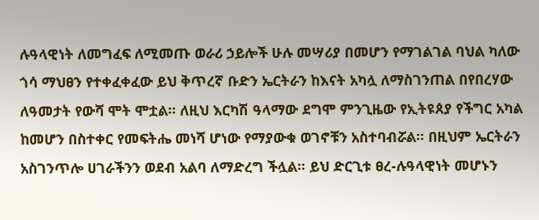ሉዓላዊነት ለመግፈፍ ለሚመጡ ወራሪ ኃይሎች ሁሉ መሣሪያ በመሆን የማገልገል ባህል ካለው ጎሳ ማህፀን የተቀፈቀፈው ይህ ቅጥረኛ ቡድን ኤርትራን ከእናት አካሏ ለማስገንጠል በየበረሃው ለዓመታት የውሻ ሞት ሞቷል፡፡ ለዚህ እርካሽ ዓላማው ደግሞ ምንጊዜው የኢትዩጰያ የችግር አካል ከመሆን በስተቀር የመፍትሔ መነሻ ሆነው የማያውቁ ወገኖቹን አስተባብሯል፡፡ በዚህም ኤርትራን አስገንጥሎ ሀገራችንን ወደብ አልባ ለማድረግ ችሏል፡፡ ይህ ድርጊቱ ፀረ-ሉዓላዊነት መሆኑን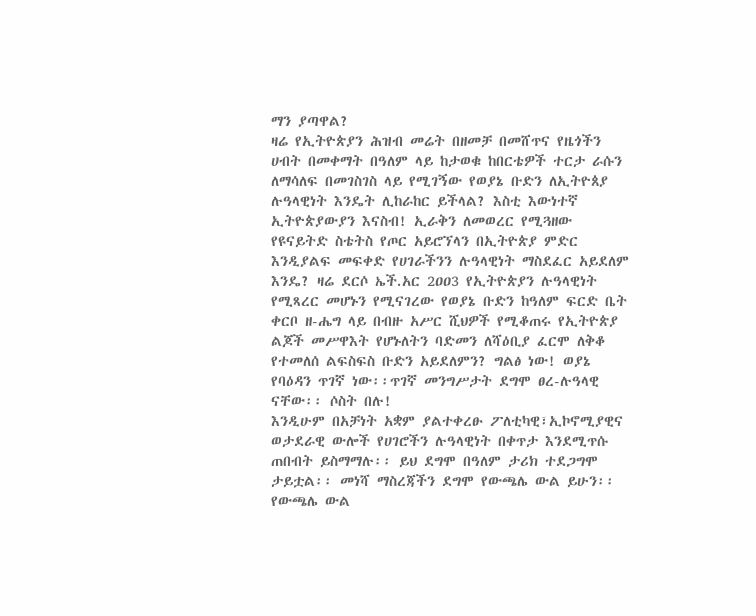ማን ያጣዋል?
ዛሬ የኢትዮጵያን ሕዝብ መሬት በዘመቻ በመሸጥና የዜጎችን ሀብት በመቀማት በዓለም ላይ ከታወቁ ከበርቴዎች ተርታ ራሱን ለማሳለፍ በመገስገስ ላይ የሚገኝው የወያኔ ቡድን ለኢትዮጰያ ሉዓላዊነት እንዴት ሊከራከር ይችላል? እስቲ እውነተኛ ኢትዮጵያውያን እናስብ! ኢራቅን ለመወረር የሚጓዘው የዩናይትድ ስቴትስ የጦር አይሮኘላን በኢትዮጵያ ምድር እንዲያልፍ መፍቀድ የሀገራችንን ሉዓላዊነት ማስደፈር አይደለም እንዴ? ዛሬ ደርሶ ኤች.አር 2ዐዐ3 የኢትዮጵያን ሉዓላዊነት የሚጻረር መሆኑን የሚናገረው የወያኔ ቡድን ከዓለም ፍርድ ቤት ቀርቦ ዘ-ሔግ ላይ በብዙ አሥር ሺህዎች የሚቆጠሩ የኢትዮጵያ ልጆች መሥዋእት የሆኑለትን ባድመን ለሻዕቢያ ፈርሞ ለቅቆ የተመለሰ ልፍስፍስ ቡድን አይደለምን? ግልፅ ነው! ወያኔ የባዕዳን ጥገኛ ነው፡፡ጥገኛ መንግሥታት ደግሞ ፀረ-ሉዓላዊ ናቸው፡፡ ሶስት በሉ!
እንዲሁም በአቻነት አቋም ያልተቀረፁ ፖለቲካዊ፣ኢኮኖሚያዊና ወታደራዊ ውሎች የሀገሮችን ሉዓላዊነት በቀጥታ እንደሚጥሱ ጠበብት ይስማማሉ፡፡ ይህ ደግሞ በዓለም ታሪክ ተደጋግሞ ታይቷል፡፡ መነሻ ማስረጃችን ደግሞ የውጫሌ ውል ይሁን፡፡ የውጫሌ ውል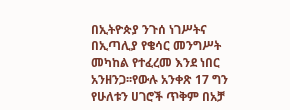በኢትዮጵያ ንጉሰ ነገሥትና በኢጣሊያ የቄሳር መንግሥት መካከል የተፈረመ እንደ ነበር አንዘንጋ፡፡የውሉ አንቀጽ 17 ግን የሁለቱን ሀገሮች ጥቅም በአቻ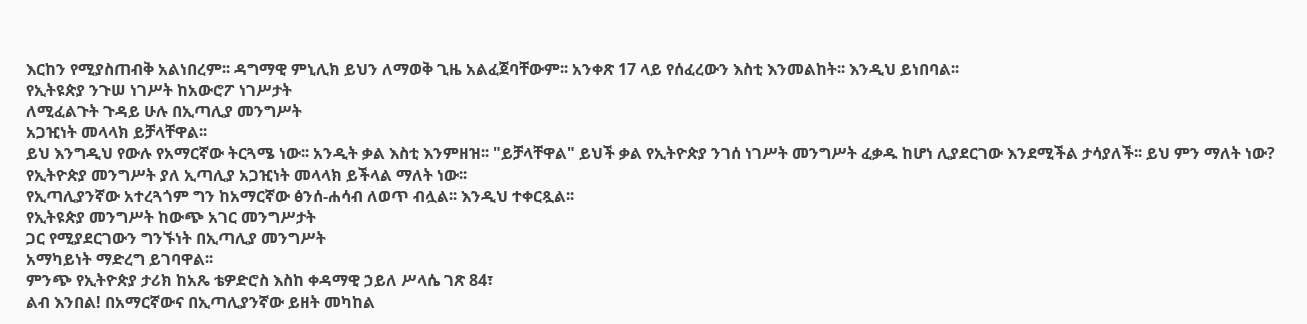እርከን የሚያስጠብቅ አልነበረም፡፡ ዳግማዊ ምኒሊክ ይህን ለማወቅ ጊዜ አልፈጀባቸውም፡፡ አንቀጽ 17 ላይ የሰፈረውን እስቲ እንመልከት፡፡ እንዲህ ይነበባል፡፡
የኢትዩጵያ ንጉሠ ነገሥት ከአውሮፖ ነገሥታት
ለሚፈልጉት ጉዳይ ሁሉ በኢጣሊያ መንግሥት
አጋዢነት መላላክ ይቻላቸዋል፡፡
ይህ እንግዲህ የውሉ የአማርኛው ትርጓሜ ነው፡፡ አንዲት ቃል እስቲ እንምዘዝ፡፡ "ይቻላቸዋል" ይህች ቃል የኢትዮጵያ ንገሰ ነገሥት መንግሥት ፈቃዱ ከሆነ ሊያደርገው እንደሚችል ታሳያለች፡፡ ይህ ምን ማለት ነው? የኢትዮጵያ መንግሥት ያለ ኢጣሊያ አጋዢነት መላላክ ይችላል ማለት ነው፡፡
የኢጣሊያንኛው አተረጓጎም ግን ከአማርኛው ፅንሰ-ሐሳብ ለወጥ ብሏል፡፡ እንዲህ ተቀርጿል፡፡
የኢትዩጵያ መንግሥት ከውጭ አገር መንግሥታት
ጋር የሚያደርገውን ግንኙነት በኢጣሊያ መንግሥት
አማካይነት ማድረግ ይገባዋል፡፡
ምንጭ የኢትዮጵያ ታሪክ ከአጼ ቴዎድሮስ እስከ ቀዳማዊ ኃይለ ሥላሴ ገጽ 84፣
ልብ እንበል! በአማርኛውና በኢጣሊያንኛው ይዘት መካከል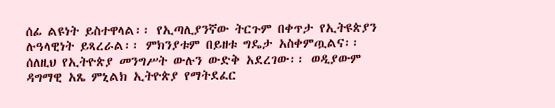ሰፊ ልዩነት ይስተዋላል፡፡ የኢጣሊያንኛው ትርጉም በቀጥታ የኢትዩጵያን ሉዓላዊነት ይጻረራል፡፡ ምክንያቱም በይዘቱ ግዴታ አስቀምጧልና፡፡ ሰለዚህ የኢትዮጵያ መንግሥት ውሉን ውድቅ አደረገው፡፡ ወዲያውም ዳግማዊ አጼ ምኒልክ ኢትዮጵያ የማትደፈር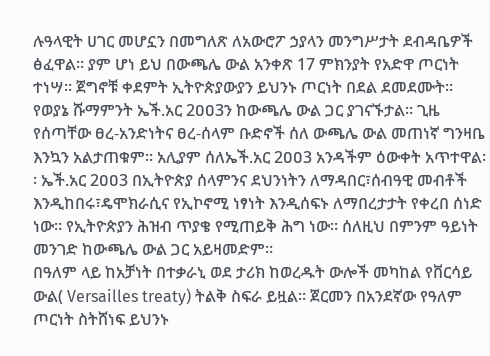ሉዓላዊት ሀገር መሆኗን በመግለጽ ለአውሮፖ ኃያላን መንግሥታት ደብዳቤዎች ፅፈዋል፡፡ ያም ሆነ ይህ በውጫሌ ውል አንቀጽ 17 ምክንያት የአድዋ ጦርነት ተነሣ፡፡ ጀግኖቹ ቀደምት ኢትዮጵያውያን ይህንኑ ጦርነት በደል ደመደሙት፡፡
የወያኔ ሹማምንት ኤች.አር 2ዐዐ3ን ከውጫሌ ውል ጋር ያገናኙታል፡፡ ጊዜ የሰጣቸው ፀረ-አንድነትና ፀረ-ሰላም ቡድኖች ሰለ ውጫሌ ውል መጠነኛ ግንዛቤ እንኳን አልታጠቁም፡፡ አሊያም ሰለኤች.አር 2ዐዐ3 አንዳችም ዕውቀት አጥተዋል፡፡ ኤች.አር 2ዐዐ3 በኢትዮጵያ ሰላምንና ደህንነትን ለማዳበር፣ሰብዓዊ መብቶች እንዲከበሩ፣ዴሞክራሲና የኢኮኖሚ ነፃነት እንዲሰፍኑ ለማበረታታት የቀረበ ሰነድ ነው፡፡ የኢትዮጵያን ሕዝብ ጥያቄ የሚጠይቅ ሕግ ነው፡፡ ሰለዚህ በምንም ዓይነት መንገድ ከውጫሌ ውል ጋር አይዛመድም፡፡
በዓለም ላይ ከአቻነት በተቃራኒ ወደ ታሪክ ከወረዱት ውሎች መካከል የቨርሳይ ውል( Versailles treaty) ትልቅ ስፍራ ይዟል፡፡ ጀርመን በአንደኛው የዓለም ጦርነት ስትሸነፍ ይህንኑ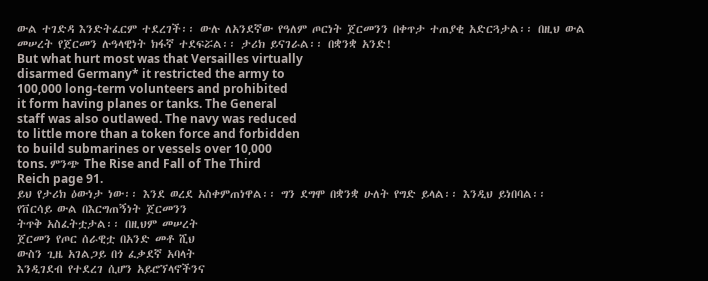ውል ተገድዳ እንድትፈርም ተደረገች፡፡ ውሉ ለአንደኛው የዓለም ጦርነት ጀርመንን በቀጥታ ተጠያቂ አድርጓታል፡፡ በዚህ ውል መሠረት የጀርመን ሉዓላዊነት ክፋኛ ተደፍሯል፡፡ ታሪክ ይናገራል፡፡ በቋንቋ አንድ!
But what hurt most was that Versailles virtually
disarmed Germany* it restricted the army to
100,000 long-term volunteers and prohibited
it form having planes or tanks. The General
staff was also outlawed. The navy was reduced
to little more than a token force and forbidden
to build submarines or vessels over 10,000
tons. ምንጭ The Rise and Fall of The Third
Reich page 91.
ይህ የታሪክ ዕውነታ ነው፡፡ እንደ ወረደ አስቀምጠነዋል፡፡ ግን ደግሞ በቋንቋ ሁለት የግድ ይላል፡፡ እንዲህ ይነበባል፡፡
የቨርሳይ ውል በእርግጠኝነት ጀርመንን
ትጥቅ አስፈትቷታል፡፡ በዚህም መሠረት
ጀርመን የጦር ሰራዊቷ በአንድ መቶ ሺህ
ውስን ጊዜ አገልጋይ በጎ ፈቃደኛ አባላት
እንዲገደብ የተደረገ ሲሆን አይሮኘላኖችንና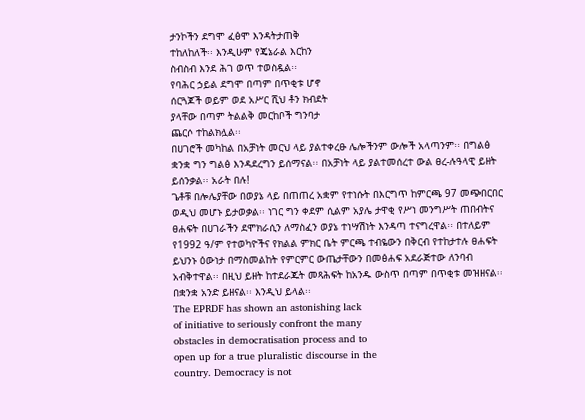ታንኮችን ደግሞ ፈፅሞ እንዳትታጠቅ
ተከለከለች፡፡ እንዲሁም የጄኔራል እርከን
ስብስብ እንደ ሕገ ወጥ ተወስዷል፡፡
የባሕር ኃይል ደግሞ በጣም በጥቂቱ ሆኖ
ሰርጓጆች ወይም ወደ አሥር ሺህ ቶን ክብደት
ያላቸው በጣም ትልልቅ መርከቦች ግንባታ
ጨርሶ ተከልክሏል፡፡
በሀገሮች መካከል በአቻነት መርህ ላይ ያልተቀረፁ ሌሎችንም ውሎች አላጣንም፡፡ በግልፅ ቋንቋ ግን ግልፅ እንዳደረግን ይሰማናል፡፡ በአቻነት ላይ ያልተመሰረተ ውል ፀረ-ሉዓላዊ ይዘት ይሰንቃል፡፡ አራት በሉ!
ጌቶቹ በሎሌያቸው በወያኔ ላይ በጠጠረ አቋም የተነሱት በእርግጥ ከምርጫ 97 መጭበርበር ወዲህ መሆኑ ይታወቃል፡፡ ነገር ግን ቀደም ሲልም አያሌ ታዋቂ የሥነ መንግሥት ጠበብትና ፀሐፍት በሀገራችን ደሞክራሲን ለማስፈን ወያኔ ተነሣሽነት እንዳጣ ተናግረዋል፡፡ በተለይም የ1992 ዓ/ም የተወካዮችና የክልል ምክር ቤት ምርጫ ተብዬውን በቅርብ የተከታተሉ ፀሐፍት ይህንኑ ዕውነታ በማስመልከት የምርምር ውጤታቸውን በመፅሐፍ አደራጅተው ለንባብ አብቅተዋል፡፡ በዚህ ይዘት ከተደራጁት መጻሕፍት ከአንዱ ውስጥ በጣም በጥቂቱ መዝዘናል፡፡ በቋንቋ አንድ ይዘናል፡፡ እንዲህ ይላል፡፡
The EPRDF has shown an astonishing lack
of initiative to seriously confront the many
obstacles in democratisation process and to
open up for a true pluralistic discourse in the
country. Democracy is not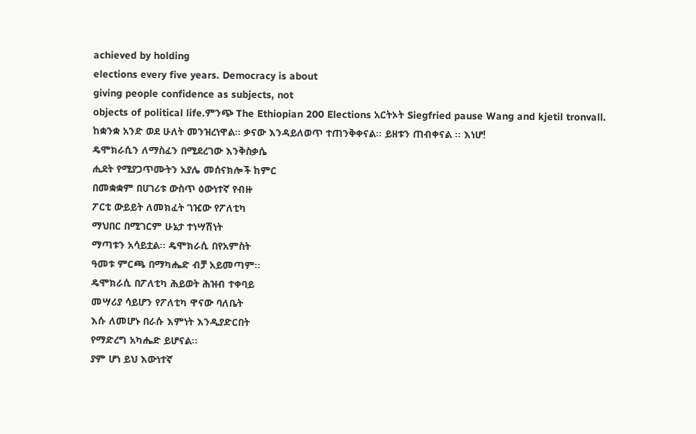achieved by holding
elections every five years. Democracy is about
giving people confidence as subjects, not
objects of political life.ምንጭ The Ethiopian 200 Elections አርትኦት Siegfried pause Wang and kjetil tronvall.
ከቋንቋ አንድ ወደ ሁለት መንዝረነዋል፡፡ ቃናው እንዳይለወጥ ተጠንቅቀናል፡፡ ይዘቱን ጠብቀናል ፡፡ እነሆ!
ዴሞክራሲን ለማስፈን በሚደረገው እንቅስቃሴ
ሒደት የሚያጋጥሙትን አያሌ መሰናክሎች ከምር
በመቋቋም በሀገሪቱ ውስጥ ዕውነተኛ የብዙ
ፖርቲ ውይይት ለመክፈት ገዢው የፖለቲካ
ማህበር በሚገርም ሁኔታ ተነሣሽነት
ማጣቱን አሳይቷል፡፡ ዴሞክራሲ በየአምስት
ዓመቱ ምርጫ በማካሔድ ብቻ አይመጣም፡፡
ዴሞክራሲ በፖለቲካ ሕይወት ሕዝብ ተቀባይ
መሣሪያ ሳይሆን የፖለቲካ ዋናው ባለቤት
እሱ ለመሆኑ በራሱ እምነት እንዲያድርበት
የማድረግ አካሔድ ይሆናል፡፡
ያም ሆነ ይህ እውነተኛ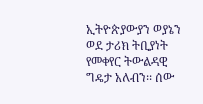ኢትዮጵያውያን ወያኔን ወደ ታሪክ ትቢያነት የመቀየር ትውልዳዊ ግዴታ አለብን፡፡ ሰው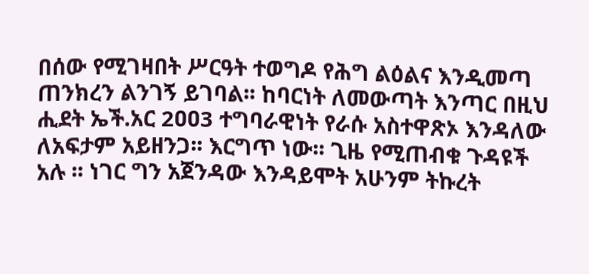በሰው የሚገዛበት ሥርዓት ተወግዶ የሕግ ልዕልና እንዲመጣ ጠንክረን ልንገኝ ይገባል፡፡ ከባርነት ለመውጣት እንጣር በዚህ ሒደት ኤች.አር 2ዐዐ3 ተግባራዊነት የራሱ አስተዋጽኦ እንዳለው ለአፍታም አይዘንጋ፡፡ እርግጥ ነው፡፡ ጊዜ የሚጠብቁ ጉዳዩች አሉ ፡፡ ነገር ግን አጀንዳው እንዳይሞት አሁንም ትኩረት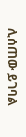ሊሰጠው ይገባል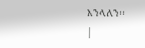እንላለን፡፡
|